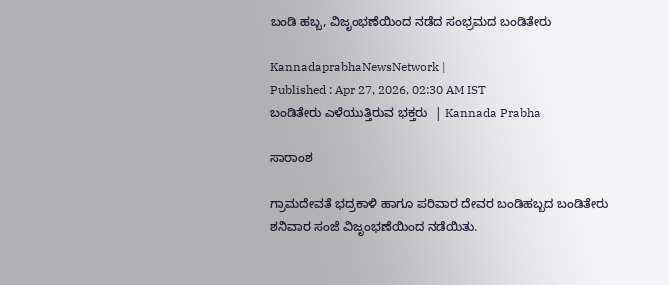ಬಂಡಿ ಹಬ್ಬ, ವಿಜೃಂಭಣೆಯಿಂದ ನಡೆದ ಸಂಭ್ರಮದ ಬಂಡಿತೇರು

KannadaprabhaNewsNetwork |
Published : Apr 27, 2026, 02:30 AM IST
ಬಂಡಿತೇರು ಎಳೆಯುತ್ತಿರುವ ಭಕ್ತರು  | Kannada Prabha

ಸಾರಾಂಶ

ಗ್ರಾಮದೇವತೆ ಭದ್ರಕಾಳಿ ಹಾಗೂ ಪರಿವಾರ ದೇವರ ಬಂಡಿಹಬ್ಬದ ಬಂಡಿತೇರು ಶನಿವಾರ ಸಂಜೆ ವಿಜೃಂಭಣೆಯಿಂದ ನಡೆಯಿತು.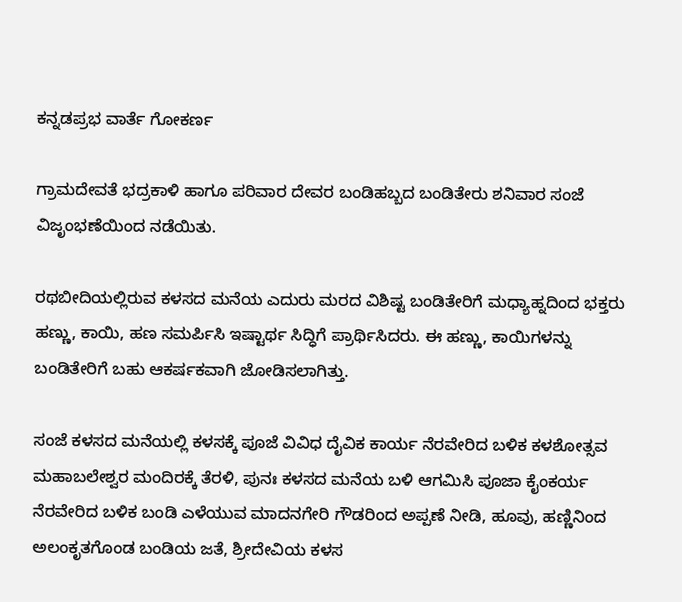ಕನ್ನಡಪ್ರಭ ವಾರ್ತೆ ಗೋಕರ್ಣ

ಗ್ರಾಮದೇವತೆ ಭದ್ರಕಾಳಿ ಹಾಗೂ ಪರಿವಾರ ದೇವರ ಬಂಡಿಹಬ್ಬದ ಬಂಡಿತೇರು ಶನಿವಾರ ಸಂಜೆ ವಿಜೃಂಭಣೆಯಿಂದ ನಡೆಯಿತು.

ರಥಬೀದಿಯಲ್ಲಿರುವ ಕಳಸದ ಮನೆಯ ಎದುರು ಮರದ ವಿಶಿಷ್ಟ ಬಂಡಿತೇರಿಗೆ ಮಧ್ಯಾಹ್ನದಿಂದ ಭಕ್ತರು ಹಣ್ಣು, ಕಾಯಿ, ಹಣ ಸಮರ್ಪಿಸಿ ಇಷ್ಟಾರ್ಥ ಸಿದ್ಧಿಗೆ ಪ್ರಾರ್ಥಿಸಿದರು. ಈ ಹಣ್ಣು, ಕಾಯಿಗಳನ್ನು ಬಂಡಿತೇರಿಗೆ ಬಹು ಆಕರ್ಷಕವಾಗಿ ಜೋಡಿಸಲಾಗಿತ್ತು.

ಸಂಜೆ ಕಳಸದ ಮನೆಯಲ್ಲಿ ಕಳಸಕ್ಕೆ ಪೂಜೆ ವಿವಿಧ ದೈವಿಕ ಕಾರ್ಯ ನೆರವೇರಿದ ಬಳಿಕ ಕಳಶೋತ್ಸವ ಮಹಾಬಲೇಶ್ವರ ಮಂದಿರಕ್ಕೆ ತೆರಳಿ, ಪುನಃ ಕಳಸದ ಮನೆಯ ಬಳಿ ಆಗಮಿಸಿ ಪೂಜಾ ಕೈಂಕರ್ಯ ನೆರವೇರಿದ ಬಳಿಕ ಬಂಡಿ ಎಳೆಯುವ ಮಾದನಗೇರಿ ಗೌಡರಿಂದ ಅಪ್ಪಣೆ ನೀಡಿ, ಹೂವು, ಹಣ್ಣಿನಿಂದ ಅಲಂಕೃತಗೊಂಡ ಬಂಡಿಯ ಜತೆ, ಶ್ರೀದೇವಿಯ ಕಳಸ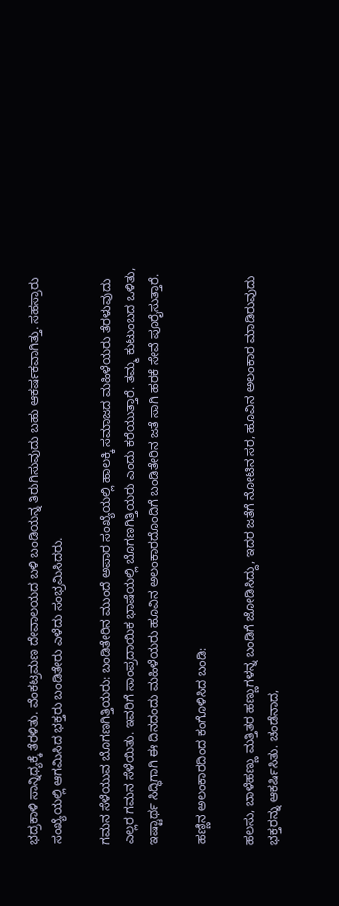ಭದ್ರಕಾಳಿ ಸಾನ್ನಿಧ್ಯಕ್ಕೆ ತೆರಳಿತು. ವೆಂಕಟ್ರಮಣ ದೇವಾಲಯದ ಬಳಿ ಬಂಡಿಯನ್ನ ತಿರುಗಿಸುವುದು ಬಹು ಆಕರ್ಷಕವಾಗಿತ್ತು. ಸಹಸ್ರಾರು ಸಂಖ್ಯೆಯಲ್ಲಿ ಆಗಮಿಸಿದ ಭಕ್ತರು ಬಂಡಿತೇರು ಎಳೆದು ಸಂಭ್ರಮಿಸಿದರು.

ಗಮನ ಸೆಳೆಯುವ ಬೊಗಣಗಿತ್ತಿಯರು: ಬಂಡಿತೇರಿನ ಮುಂದೆ ಅಪಾರ ಸಂಖ್ಯೆಯಲ್ಲಿ ಹಾಲಕ್ಕಿ ಸಮಾಜದ ಮಹಿಳೆಯರು ತೆರಳುವುದು ಎಲ್ಲರ ಗಮನ ಸೆಳೆಯಿತು. ಇವರಿಗೆ ಸಾಂಪ್ರದಾಯಿಕ ಭಾಷೆಯಲ್ಲಿ ಬೊಗಣಗಿತ್ತಿಯರು ಎಂದು ಕರೆಯುತ್ತಾರೆ. ತಮ್ಮ ಕುಟುಂಬದ ಒಳಿತು, ಇಷ್ಟಾರ್ಥ ಸಿದ್ಧಿಗಾಗಿ ಈ ದಿನದಂದು ಮಹಿಳೆಯರು ಹೂವಿನ ಅಲಂಕಾರದೊಂದಿಗೆ ಬಂಡಿತೇರಿನ ಜತೆ ಸಾಗಿ ಹರಕೆ ಸೇವೆ ಪೂರೈಸುತ್ತಾರೆ.

ಹಣ್ಣಿನ ಅಲಂಕಾರದಿಂದ ಕಂಗೊಳಿಸಿದ ಬಂಡಿ:

ಹಲಸು, ಬಾಳೆಹಣ್ಣು ಮತ್ತಿತರ ಹಣ್ಣುಗಳನ್ನ ಬಂಡಿಗೆ ಜೋಡಿಸಿದ್ದು, ಇದರ ಜತೆಗೆ ನೋಟಿನ ಸರ, ಹೂವಿನ ಅಲಂಕಾರ ಮಾಡಿರುವುದು ಭಕ್ತರನ್ನು ಆಕರ್ಷಿಸಿತು. ಚಂಡೆನಾದ,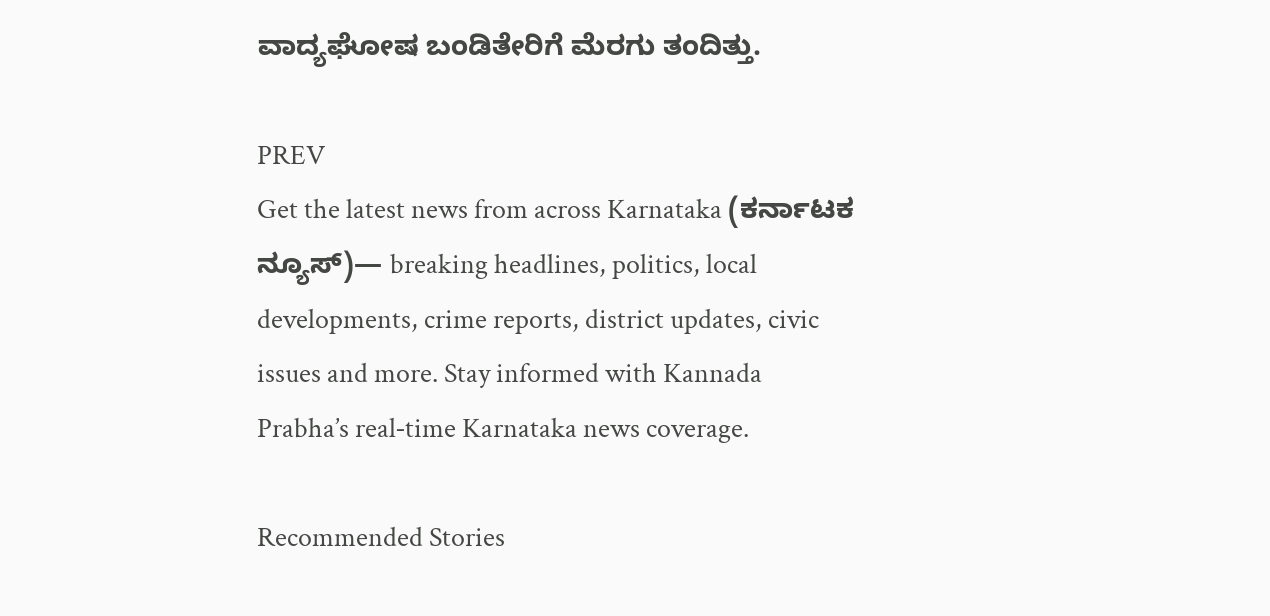ವಾದ್ಯಘೋಷ ಬಂಡಿತೇರಿಗೆ ಮೆರಗು ತಂದಿತ್ತು.

PREV
Get the latest news from across Karnataka (ಕರ್ನಾಟಕ ನ್ಯೂಸ್)— breaking headlines, politics, local developments, crime reports, district updates, civic issues and more. Stay informed with Kannada Prabha’s real‑time Karnataka news coverage.

Recommended Stories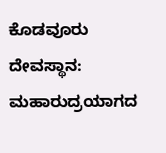ಕೊಡವೂರು ದೇವಸ್ಥಾನ: ಮಹಾರುದ್ರಯಾಗದ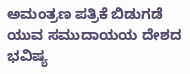ಅಮಂತ್ರಣ ಪತ್ರಿಕೆ ಬಿಡುಗಡೆ
ಯುವ ಸಮುದಾಯಯ ದೇಶದ ಭವಿಷ್ಯ